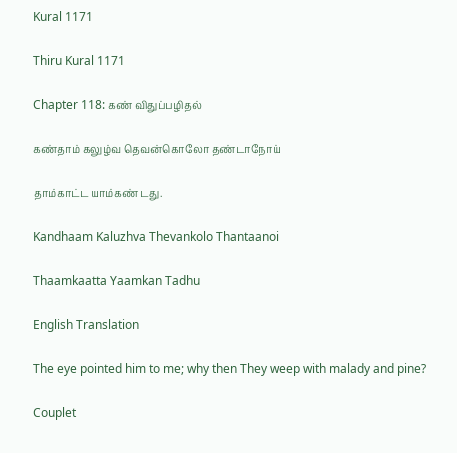Kural 1171

Thiru Kural 1171

Chapter 118: கண் விதுப்பழிதல்

கண்தாம் கலுழ்வ தெவன்கொலோ தண்டாநோய்

தாம்காட்ட யாம்கண் டது.

Kandhaam Kaluzhva Thevankolo Thantaanoi

Thaamkaatta Yaamkan Tadhu

English Translation

The eye pointed him to me; why then They weep with malady and pine?

Couplet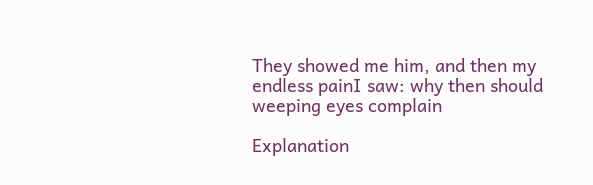They showed me him, and then my endless painI saw: why then should weeping eyes complain

Explanation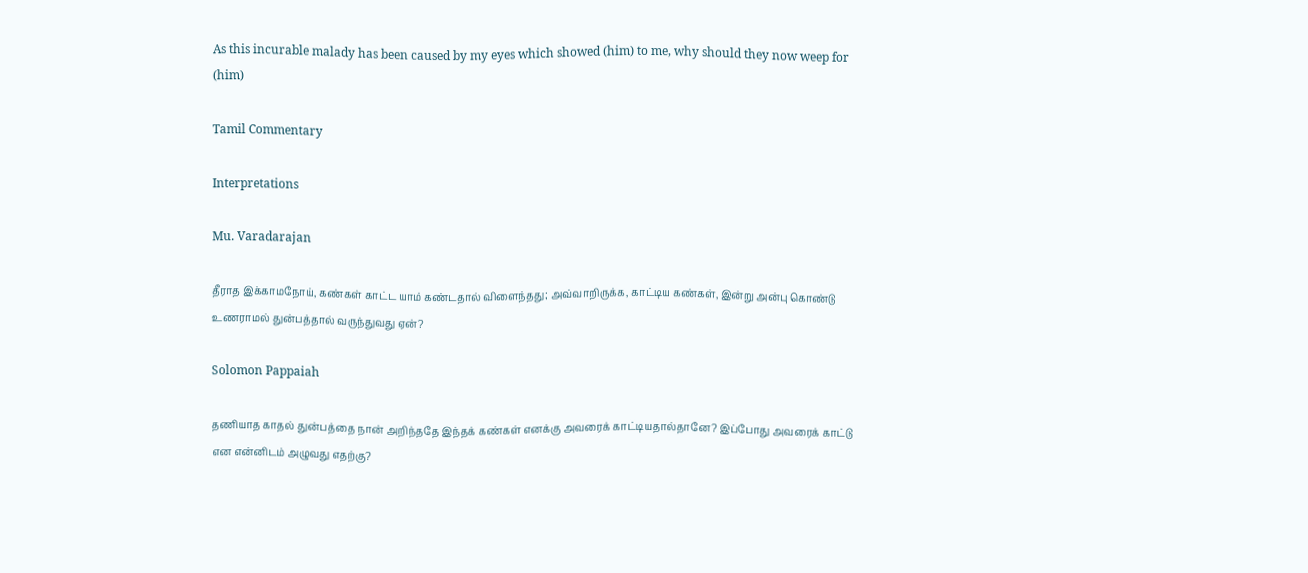As this incurable malady has been caused by my eyes which showed (him) to me, why should they now weep for (him)

Tamil Commentary

Interpretations

Mu. Varadarajan

தீராத இக்காமநோய், கண்கள் காட்ட யாம் கண்டதால் விளைந்தது; அவ்வாறிருக்க, காட்டிய கண்கள், இன்று அன்பு கொண்டு உணராமல் துன்பத்தால் வருந்துவது ஏன்?

Solomon Pappaiah

தணியாத காதல் துன்பத்தை நான் அறிந்ததே இந்தக் கண்கள் எனக்கு அவரைக் காட்டியதால்தானே? இப்போது அவரைக் காட்டு என என்னிடம் அழுவது எதற்கு?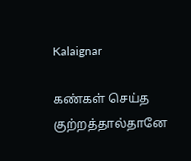Kalaignar

கண்கள் செய்த குற்றத்தால்தானே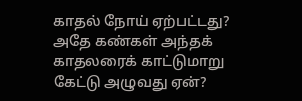காதல் நோய் ஏற்பட்டது? அதே கண்கள் அந்தக் காதலரைக் காட்டுமாறு கேட்டு அழுவது ஏன்?